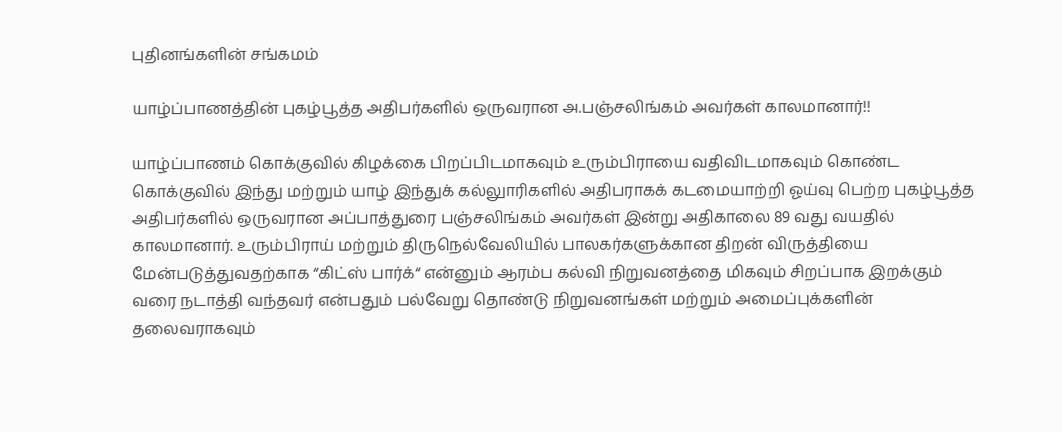புதினங்களின் சங்கமம்

யாழ்ப்பாணத்தின் புகழ்பூத்த அதிபர்களில் ஒருவரான அ.பஞ்சலிங்கம் அவர்கள் காலமானார்!!

யாழ்ப்பாணம் கொக்குவில் கிழக்கை பிறப்பிடமாகவும் உரும்பிராயை வதிவிடமாகவும் கொண்ட கொக்குவில் இந்து மற்றும் யாழ் இந்துக் கல்லுாரிகளில் அதிபராகக் கடமையாற்றி ஓய்வு பெற்ற புகழ்பூத்த அதிபர்களில் ஒருவரான அப்பாத்துரை பஞ்சலிங்கம் அவர்கள் இன்று அதிகாலை 89 வது வயதில் காலமானார். உரும்பிராய் மற்றும் திருநெல்வேலியில் பாலகர்களுக்கான திறன் விருத்தியை மேன்படுத்துவதற்காக “கிட்ஸ் பார்க்“ என்னும் ஆரம்ப கல்வி நிறுவனத்தை மிகவும் சிறப்பாக இறக்கும் வரை நடாத்தி வந்தவர் என்பதும் பல்வேறு தொண்டு நிறுவனங்கள் மற்றும் அமைப்புக்களின் தலைவராகவும்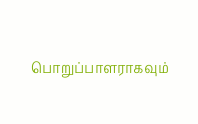பொறுப்பாளராகவும்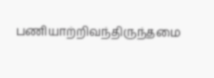பணியாற்றிவந்திருந்தமை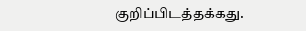குறிப்பிடத்தக்கது.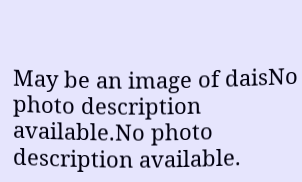May be an image of daisNo photo description available.No photo description available.